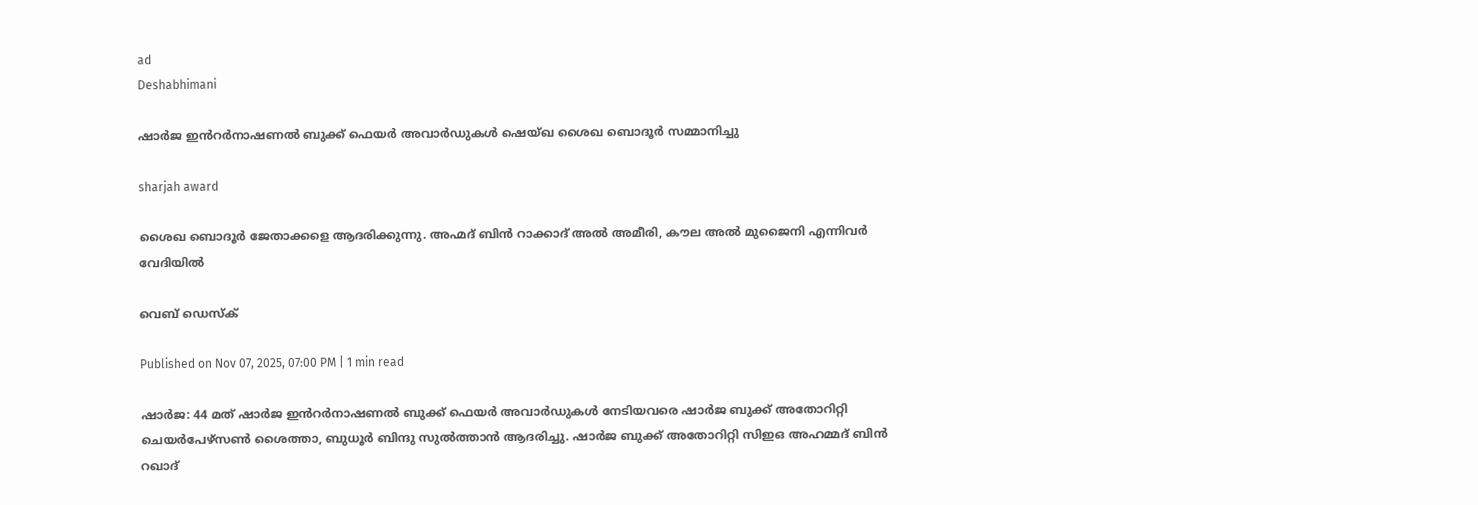ad
Deshabhimani

ഷാർജ ഇൻറർനാഷണൽ ബുക്ക് ഫെയർ അവാർഡുകൾ ഷെയ്ഖ ശൈഖ ബൊദൂർ സമ്മാനിച്ചു

sharjah award

ശൈഖ ബൊദൂർ ജേതാക്കളെ ആദരിക്കുന്നു. അഹ്മദ് ബിൻ റാക്കാദ് അൽ അമീരി, കൗല അൽ മുജൈനി എന്നിവർ വേദിയിൽ

വെബ് ഡെസ്ക്

Published on Nov 07, 2025, 07:00 PM | 1 min read

ഷാർജ: 44 മത് ഷാർജ ഇൻറർനാഷണൽ ബുക്ക് ഫെയർ അവാർഡുകൾ നേടിയവരെ ഷാർജ ബുക്ക് അതോറിറ്റി ചെയർപേഴ്സൺ ശൈത്താ, ബുധൂർ ബിന്ദു സുൽത്താൻ ആദരിച്ചു. ഷാർജ ബുക്ക് അതോറിറ്റി സിഇഒ അഹമ്മദ് ബിൻ റഖാദ്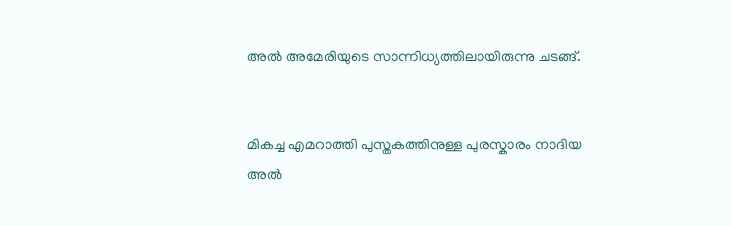അൽ അമേരിയുടെ സാന്നിധ്യത്തിലായിരുന്നു ചടങ്ങ്.


മികച്ച എമറാത്തി പുസ്തകത്തിനുള്ള പുരസ്കാരം നാദിയ അൽ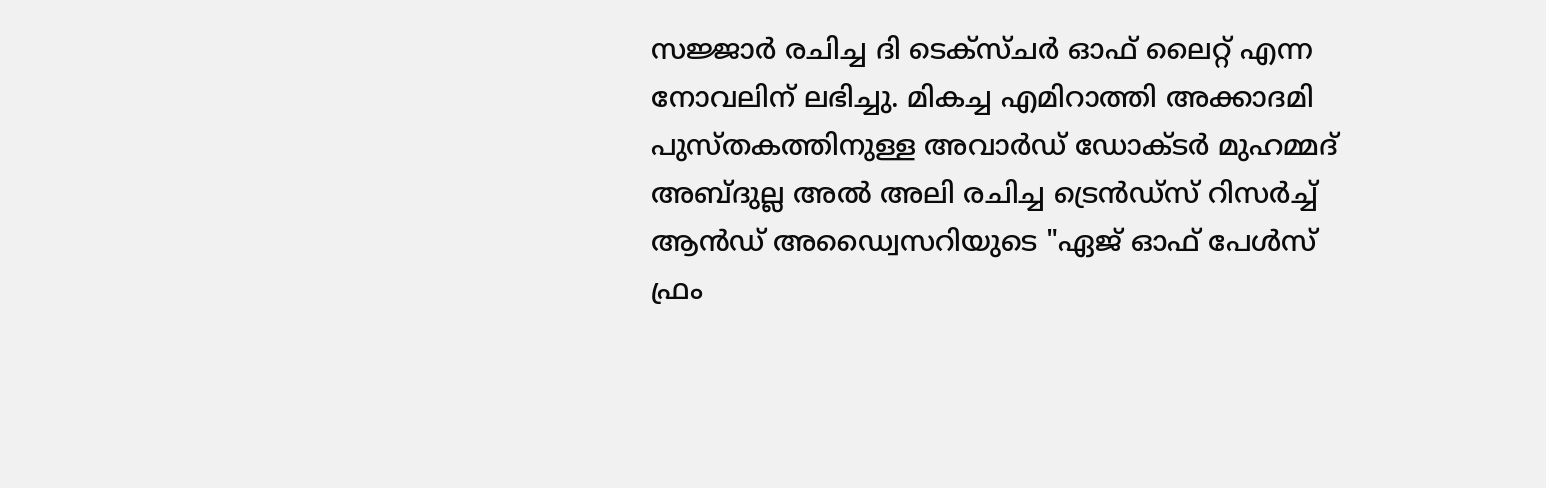സജ്ജാർ രചിച്ച ദി ടെക്സ്ചർ ഓഫ് ലൈറ്റ് എന്ന നോവലിന് ലഭിച്ചു. മികച്ച എമിറാത്തി അക്കാദമി പുസ്തകത്തിനുള്ള അവാർഡ് ഡോക്ടർ മുഹമ്മദ് അബ്ദുല്ല അൽ അലി രചിച്ച ട്രെൻഡ്സ് റിസർച്ച് ആൻഡ് അഡ്വൈസറിയുടെ "ഏജ് ഓഫ് പേൾസ് ഫ്രം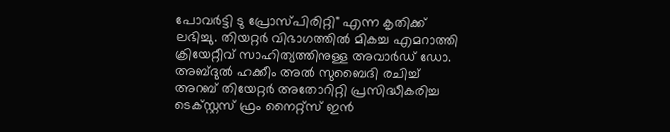പോവർട്ടി ടു പ്രോസ്പിരിറ്റി" എന്ന കൃതിക്ക് ലഭിച്ചു. തിയറ്റർ വിഭാഗത്തിൽ മികച്ച എമറാത്തി ക്രിയേറ്റീവ് സാഹിത്യത്തിനുള്ള അവാർഡ് ഡോ. അബ്ദുൽ ഹക്കീം അൽ സുബൈദി രചിച്ച് അറബ് തിയേറ്റർ അതോറിറ്റി പ്രസിദ്ധീകരിച്ച ടെക്സ്റ്റസ് ഫ്രം നൈറ്റ്സ് ഇൻ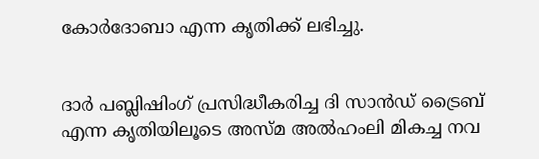കോർദോബാ എന്ന കൃതിക്ക് ലഭിച്ചു.


ദാർ പബ്ലിഷിംഗ് പ്രസിദ്ധീകരിച്ച ദി സാൻഡ് ട്രൈബ് എന്ന കൃതിയിലൂടെ അസ്മ അൽഹംലി മികച്ച നവ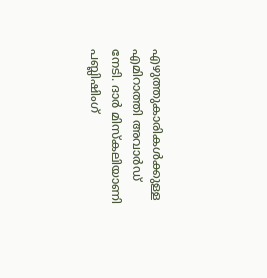എഴുത്തുകാരികൾക്കുള്ള എമിറാത്തി അവാർഡ് നേടി. ദാർ മിസ്കലിയാണി പബ്ലിഷിംഗ്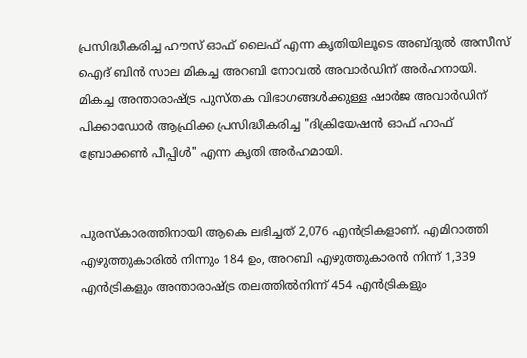പ്രസിദ്ധീകരിച്ച ഹൗസ് ഓഫ് ലൈഫ് എന്ന കൃതിയിലൂടെ അബ്ദുൽ അസീസ് ഐദ് ബിൻ സാല മികച്ച അറബി നോവൽ അവാർഡിന് അർഹനായി. മികച്ച അന്താരാഷ്ട്ര പുസ്തക വിഭാഗങ്ങൾക്കുള്ള ഷാർജ അവാർഡിന് പിക്കാഡോർ ആഫ്രിക്ക പ്രസിദ്ധീകരിച്ച "ദിക്രിയേഷൻ ഓഫ് ഹാഫ് ബ്രോക്കൺ പീപ്പിൾ" എന്ന കൃതി അർഹമായി.


പുരസ്കാരത്തിനായി ആകെ ലഭിച്ചത് 2,076 എൻട്രികളാണ്. എമിറാത്തി എഴുത്തുകാരിൽ നിന്നും 184 ഉം, അറബി എഴുത്തുകാരൻ നിന്ന് 1,339 എൻട്രികളും അന്താരാഷ്ട്ര തലത്തിൽനിന്ന് 454 എൻട്രികളും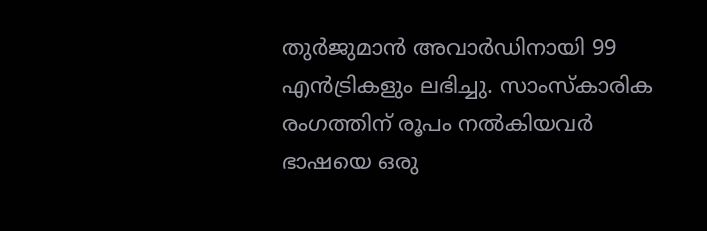തുർജുമാന്‍ അവാർഡിനായി 99 എൻട്രികളും ലഭിച്ചു. സാംസ്കാരിക രംഗത്തിന് രൂപം നൽകിയവർ ഭാഷയെ ഒരു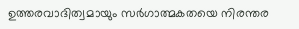ഉത്തരവാദിത്വമായും സർഗാത്മകതയെ നിരന്തര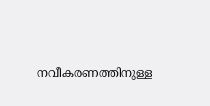നവീകരണത്തിനുള്ള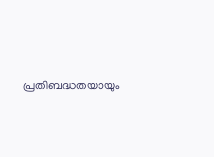പ്രതിബദ്ധതയായും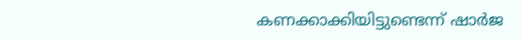കണക്കാക്കിയിട്ടുണ്ടെന്ന് ഷാർജ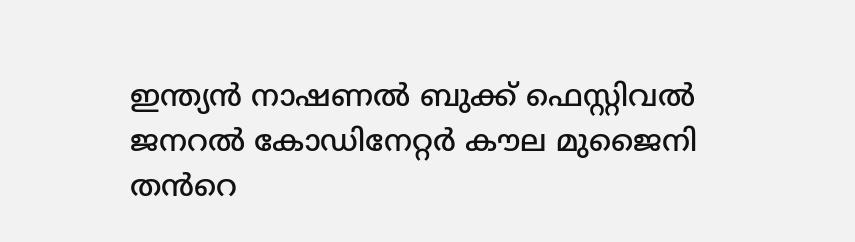ഇന്ത്യൻ നാഷണൽ ബുക്ക് ഫെസ്റ്റിവൽ ജനറൽ കോഡിനേറ്റർ കൗല മുജൈനി തൻറെ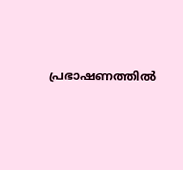പ്രഭാഷണത്തിൽ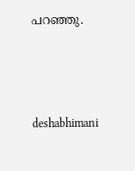പറഞ്ഞു.



deshabhimani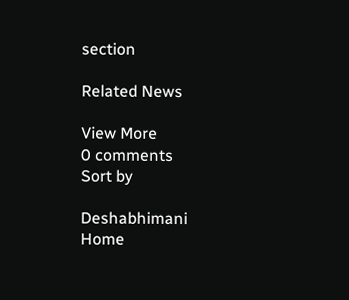section

Related News

View More
0 comments
Sort by

Deshabhimani
Home